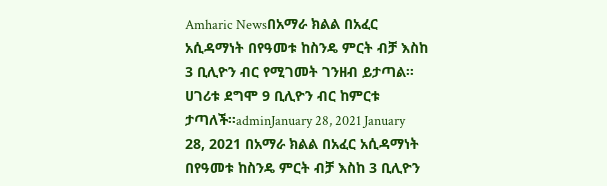Amharic Newsበአማራ ክልል በአፈር አሲዳማነት በየዓመቱ ከስንዴ ምርት ብቻ እስከ 3 ቢሊዮን ብር የሚገመት ገንዘብ ይታጣል፡፡ ሀገሪቱ ደግሞ 9 ቢሊዮን ብር ከምርቱ ታጣለች።adminJanuary 28, 2021 January 28, 2021 በአማራ ክልል በአፈር አሲዳማነት በየዓመቱ ከስንዴ ምርት ብቻ እስከ 3 ቢሊዮን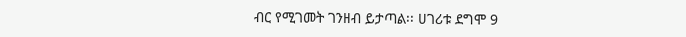ብር የሚገመት ገንዘብ ይታጣል፡፡ ሀገሪቱ ደግሞ 9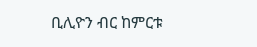ቢሊዮን ብር ከምርቱ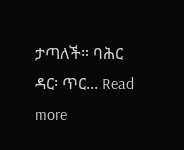ታጣለች። ባሕር ዳር፡ ጥር... Read more